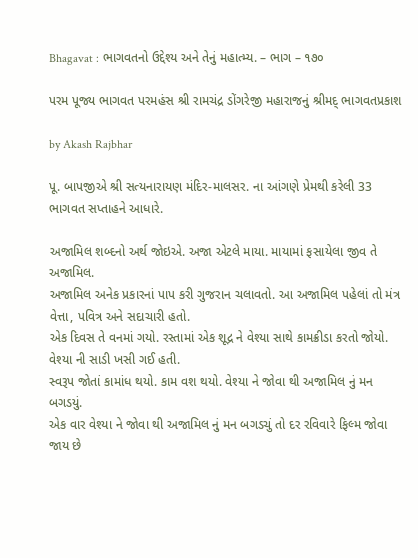Bhagavat : ભાગવતનો ઉદ્દેશ્ય અને તેનું મહાત્મ્ય. – ભાગ – ૧૭૦

પરમ પૂજ્ય ભાગવત પરમહંસ શ્રી રામચંદ્ર ડોંગરેજી મહારાજનું શ્રીમદ્ ભાગવતપ્રકાશ

by Akash Rajbhar

પૂ. બાપજીએ શ્રી સત્યનારાયણ મંદિર-માલસર. ના આંગણે પ્રેમથી કરેલી 33 ભાગવત સપ્તાહને આધારે.

અજામિલ શબ્દનો અર્થ જોઇએ. અજા એટલે માયા. માયામાં ફસાયેલા જીવ તે અજામિલ.
અજામિલ અનેક પ્રકારનાં પાપ કરી ગુજરાન ચલાવતો. આ અજામિલ પહેલાં તો મંત્ર વેત્તા, પવિત્ર અને સદાચારી હતો.
એક દિવસ તે વનમાં ગયો. રસ્તામાં એક શૂદ્ર ને વેશ્યા સાથે કામક્રીડા કરતો જોયો. વેશ્યા ની સાડી ખસી ગઈ હતી.
સ્વરૂપ જોતાં કામાંધ થયો. કામ વશ થયો. વેશ્યા ને જોવા થી અજામિલ નું મન બગડયું.
એક વાર વેશ્યા ને જોવા થી અજામિલ નું મન બગડચું તો દર રવિવારે ફિલ્મ જોવા જાય છે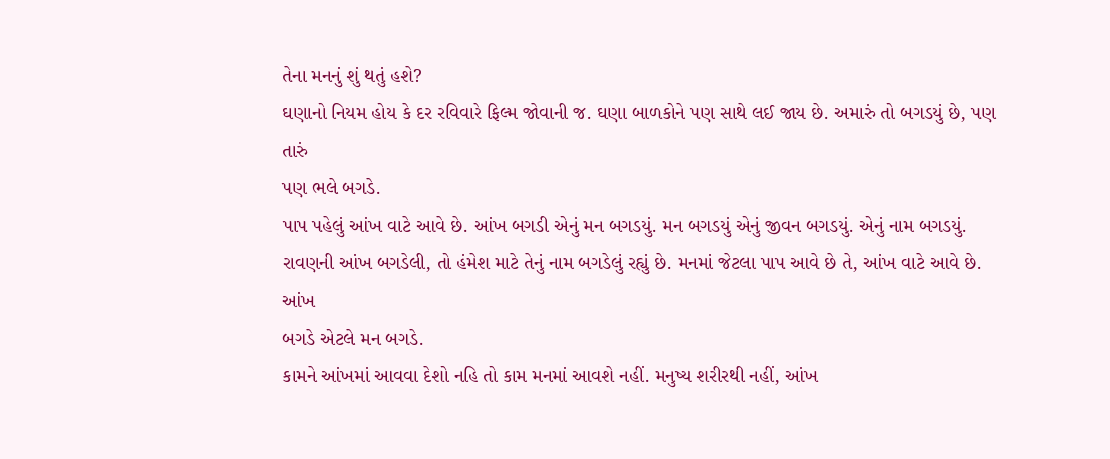તેના મનનું શું થતું હશે?
ઘણાનો નિયમ હોય કે દર રવિવારે ફિલ્મ જોવાની જ. ઘણા બાળકોને પણ સાથે લઈ જાય છે. અમારું તો બગડયું છે, પણ તારું
પણ ભલે બગડે.
પાપ પહેલું આંખ વાટે આવે છે. આંખ બગડી એનું મન બગડયું. મન બગડયું એનું જીવન બગડયું. એનું નામ બગડયું.
રાવણની આંખ બગડેલી, તો હંમેશ માટે તેનું નામ બગડેલું રહ્યું છે. મનમાં જેટલા પાપ આવે છે તે, આંખ વાટે આવે છે. આંખ
બગડે એટલે મન બગડે.
કામને આંખમાં આવવા દેશો નહિ તો કામ મનમાં આવશે નહીં. મનુષ્ય શરીરથી નહીં, આંખ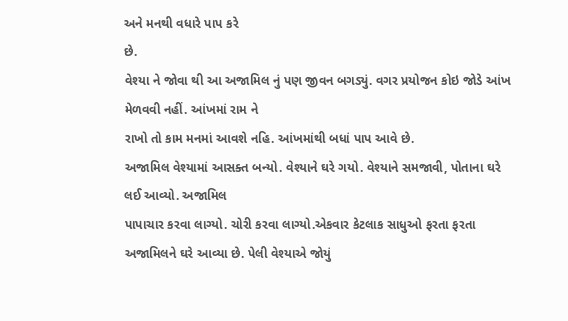અને મનથી વધારે પાપ કરે
છે.
વેશ્યા ને જોવા થી આ અજામિલ નું પણ જીવન બગડ્યું. વગર પ્રયોજન કોઇ જોડે આંખ મેળવવી નહીં. આંખમાં રામ ને
રાખો તો કામ મનમાં આવશે નહિ. આંખમાંથી બધાં પાપ આવે છે.
અજામિલ વેશ્યામાં આસક્ત બન્યો. વેશ્યાને ઘરે ગયો. વેશ્યાને સમજાવી, પોતાના ઘરે લઈ આવ્યો. અજામિલ
પાપાચાર કરવા લાગ્યો. ચોરી કરવા લાગ્યો.એકવાર કેટલાક સાધુઓ ફરતા ફરતા અજામિલને ઘરે આવ્યા છે. પેલી વેશ્યાએ જોયું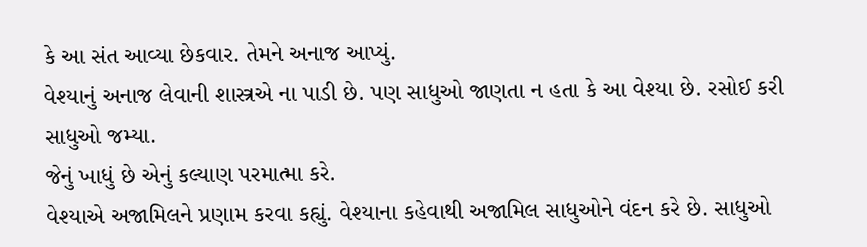કે આ સંત આવ્યા છેકવાર. તેમને અનાજ આપ્યું.
વેશ્યાનું અનાજ લેવાની શાસ્ત્રએ ના પાડી છે. પણ સાધુઓ જાણતા ન હતા કે આ વેશ્યા છે. રસોઈ કરી સાધુઓ જમ્યા.
જેનું ખાધું છે એનું કલ્યાણ પરમાત્મા કરે.
વેશ્યાએ અજામિલને પ્રણામ કરવા કહ્યું. વેશ્યાના કહેવાથી અજામિલ સાધુઓને વંદન કરે છે. સાધુઓ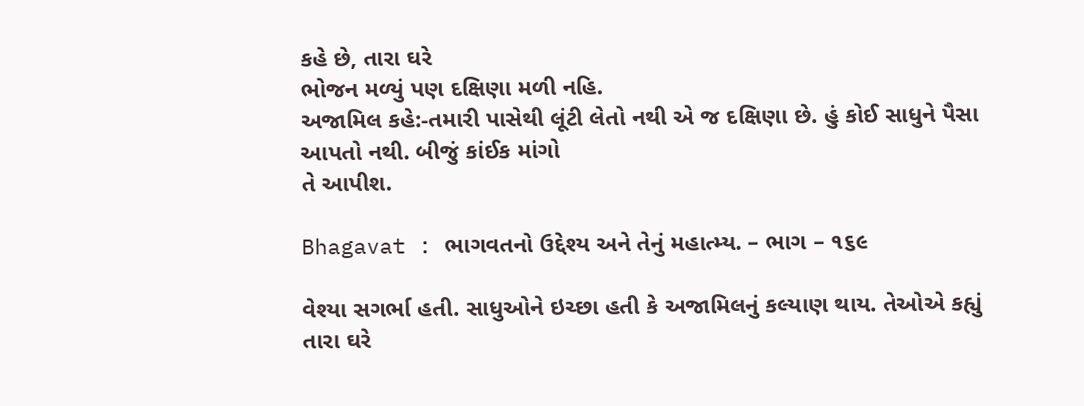કહે છે, તારા ઘરે
ભોજન મળ્યું પણ દક્ષિણા મળી નહિ.
અજામિલ કહે:-તમારી પાસેથી લૂંટી લેતો નથી એ જ દક્ષિણા છે. હું કોઈ સાધુને પૈસા આપતો નથી. બીજું કાંઈક માંગો
તે આપીશ.

Bhagavat : ભાગવતનો ઉદ્દેશ્ય અને તેનું મહાત્મ્ય. – ભાગ – ૧૬૯

વેશ્યા સગર્ભા હતી. સાધુઓને ઇચ્છા હતી કે અજામિલનું કલ્યાણ થાય. તેઓએ કહ્યું તારા ઘરે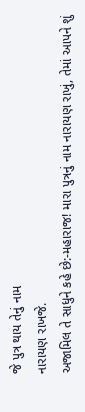જે પુત્ર થાય તેનું નામ
નારાયણ રાખજે.
અજામિલ તે સાધુને કહે છે:-મહારાજ! મારા પુત્રનું નામ નારાયણ રાખું, તેમાં આપને શું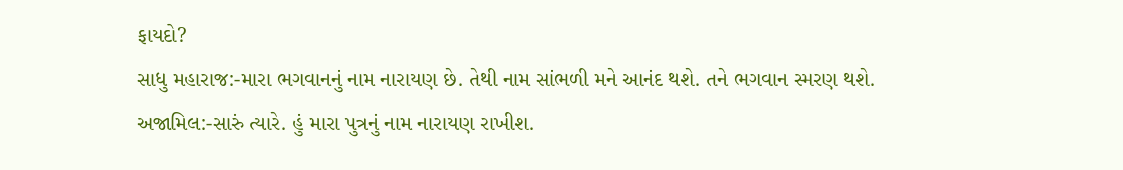ફાયદો?
સાધુ મહારાજ:-મારા ભગવાનનું નામ નારાયણ છે. તેથી નામ સાંભળી મને આનંદ થશે. તને ભગવાન સ્મરણ થશે.
અજામિલ:-સારું ત્યારે. હું મારા પુત્રનું નામ નારાયણ રાખીશ.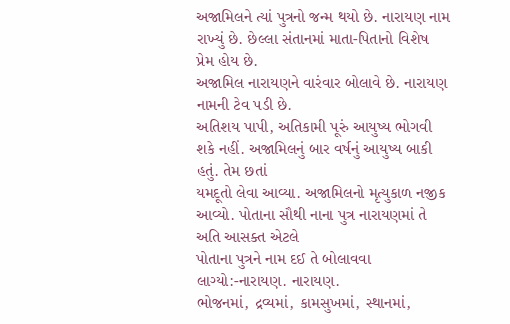અજામિલને ત્યાં પુત્રનો જન્મ થયો છે. નારાયણ નામ રાખ્યું છે. છેલ્લા સંતાનમાં માતા-પિતાનો વિશેષ પ્રેમ હોય છે.
અજામિલ નારાયણને વારંવાર બોલાવે છે. નારાયણ નામની ટેવ પડી છે.
અતિશય પાપી, અતિકામી પૂરું આયુષ્ય ભોગવી શકે નહીં. અજામિલનું બાર વર્ષનું આયુષ્ય બાકી હતું. તેમ છતાં
યમદૂતો લેવા આવ્યા. અજામિલનો મૃત્યુકાળ નજીક આવ્યો. પોતાના સૌથી નાના પુત્ર નારાયણમાં તે અતિ આસક્ત એટલે
પોતાના પુત્રને નામ દઈ તે બોલાવવા લાગ્યો:-નારાયણ. નારાયણ.
ભોજનમાં, દ્રવ્યમાં, કામસુખમાં, સ્થાનમાં,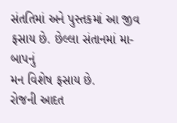સંતતિમાં અને પુસ્તકમાં આ જીવ ફસાય છે. છેલ્લા સંતાનમાં મા-બાપનું
મન વિશેષ ફસાય છે.
રોજની આદત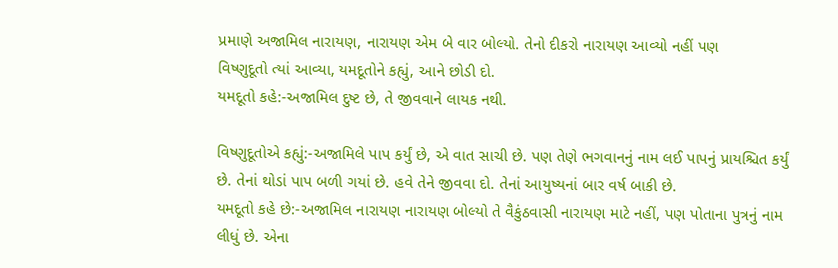પ્રમાણે અજામિલ નારાયણ, નારાયણ એમ બે વાર બોલ્યો. તેનો દીકરો નારાયણ આવ્યો નહીં પણ
વિષ્ણુદૂતો ત્યાં આવ્યા, યમદૂતોને કહ્યું, આને છોડી દો.
યમદૂતો કહે:-અજામિલ દુષ્ટ છે, તે જીવવાને લાયક નથી.

વિષ્ણુદૂતોએ કહ્યું:-અજામિલે પાપ કર્યું છે, એ વાત સાચી છે. પણ તેણે ભગવાનનું નામ લઈ પાપનું પ્રાયશ્ચિત કર્યું
છે. તેનાં થોડાં પાપ બળી ગયાં છે. હવે તેને જીવવા દો. તેનાં આયુષ્યનાં બાર વર્ષ બાકી છે.
યમદૂતો કહે છે:-અજામિલ નારાયણ નારાયણ બોલ્યો તે વૈકુંઠવાસી નારાયણ માટે નહીં, પણ પોતાના પુત્રનું નામ
લીધું છે. એના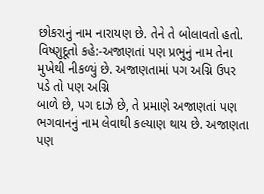છોકરાનું નામ નારાયણ છે. તેને તે બોલાવતો હતો.
વિષ્ણુદૂતો કહે:-અજાણતાં પણ પ્રભુનું નામ તેના મુખેથી નીકળ્યું છે. અજાણતામાં પગ અગ્નિ ઉપર પડે તો પણ અગ્નિ
બાળે છે, પગ દાઝે છે, તે પ્રમાણે અજાણતાં પણ ભગવાનનું નામ લેવાથી કલ્યાણ થાય છે. અજાણતા પણ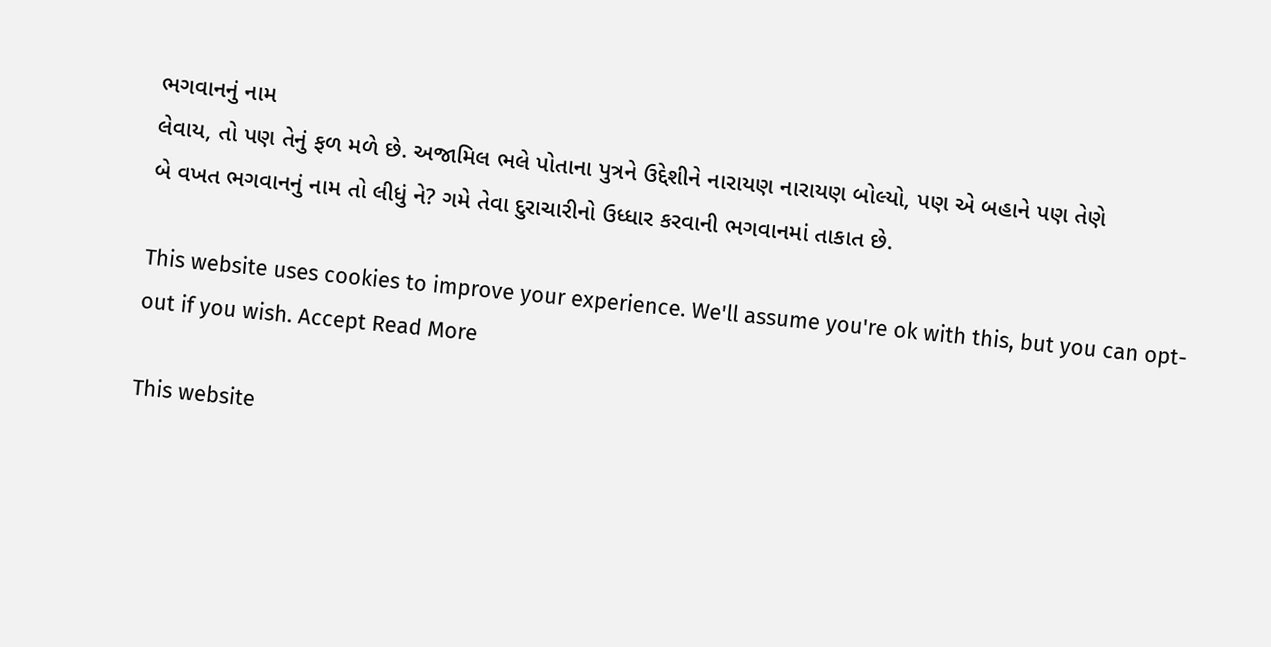ભગવાનનું નામ
લેવાય, તો પણ તેનું ફળ મળે છે. અજામિલ ભલે પોતાના પુત્રને ઉદ્દેશીને નારાયણ નારાયણ બોલ્યો, પણ એ બહાને પણ તેણે
બે વખત ભગવાનનું નામ તો લીધું ને? ગમે તેવા દુરાચારીનો ઉધ્ધાર કરવાની ભગવાનમાં તાકાત છે.

This website uses cookies to improve your experience. We'll assume you're ok with this, but you can opt-out if you wish. Accept Read More

This website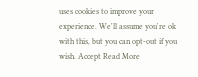uses cookies to improve your experience. We'll assume you're ok with this, but you can opt-out if you wish. Accept Read More